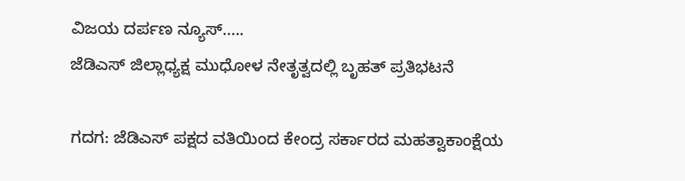ವಿಜಯ ದರ್ಪಣ ನ್ಯೂಸ್…..
ಜೆಡಿಎಸ್ ಜಿಲ್ಲಾಧ್ಯಕ್ಷ ಮುಧೋಳ ನೇತೃತ್ವದಲ್ಲಿ ಬೃಹತ್ ಪ್ರತಿಭಟನೆ

ಗದಗ: ಜೆಡಿಎಸ್ ಪಕ್ಷದ ವತಿಯಿಂದ ಕೇಂದ್ರ ಸರ್ಕಾರದ ಮಹತ್ವಾಕಾಂಕ್ಷೆಯ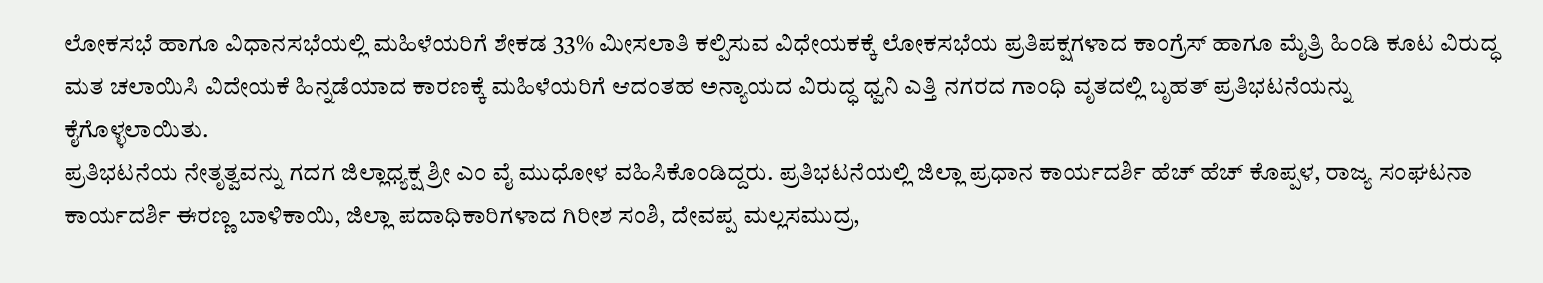ಲೋಕಸಭೆ ಹಾಗೂ ವಿಧಾನಸಭೆಯಲ್ಲಿ ಮಹಿಳೆಯರಿಗೆ ಶೇಕಡ 33% ಮೀಸಲಾತಿ ಕಲ್ಪಿಸುವ ವಿಧೇಯಕಕ್ಕೆ ಲೋಕಸಭೆಯ ಪ್ರತಿಪಕ್ಷಗಳಾದ ಕಾಂಗ್ರೆಸ್ ಹಾಗೂ ಮೈತ್ರಿ ಹಿಂಡಿ ಕೂಟ ವಿರುದ್ಧ ಮತ ಚಲಾಯಿಸಿ ವಿದೇಯಕೆ ಹಿನ್ನಡೆಯಾದ ಕಾರಣಕ್ಕೆ ಮಹಿಳೆಯರಿಗೆ ಆದಂತಹ ಅನ್ಯಾಯದ ವಿರುದ್ಧ ಧ್ವನಿ ಎತ್ತಿ ನಗರದ ಗಾಂಧಿ ವೃತದಲ್ಲಿ ಬೃಹತ್ ಪ್ರತಿಭಟನೆಯನ್ನು ಕೈಗೊಳ್ಳಲಾಯಿತು.
ಪ್ರತಿಭಟನೆಯ ನೇತೃತ್ವವನ್ನು ಗದಗ ಜಿಲ್ಲಾಧ್ಯಕ್ಷ ಶ್ರೀ ಎಂ ವೈ ಮುಧೋಳ ವಹಿಸಿಕೊಂಡಿದ್ದರು. ಪ್ರತಿಭಟನೆಯಲ್ಲಿ ಜಿಲ್ಲಾ ಪ್ರಧಾನ ಕಾರ್ಯದರ್ಶಿ ಹೆಚ್ ಹೆಚ್ ಕೊಪ್ಪಳ, ರಾಜ್ಯ ಸಂಘಟನಾ ಕಾರ್ಯದರ್ಶಿ ಈರಣ್ಣ ಬಾಳಿಕಾಯಿ, ಜಿಲ್ಲಾ ಪದಾಧಿಕಾರಿಗಳಾದ ಗಿರೀಶ ಸಂಶಿ, ದೇವಪ್ಪ ಮಲ್ಲಸಮುದ್ರ,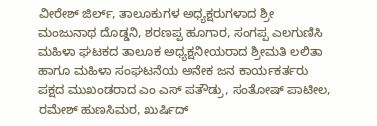ವೀರೇಶ್ ಜಿರ್ಲ್, ತಾಲೂಕುಗಳ ಅಧ್ಯಕ್ಷರುಗಳಾದ ಶ್ರೀ ಮಂಜುನಾಥ ದೊಡ್ಡನಿ, ಶರಣಪ್ಪ ಹೂಗಾರ, ಸಂಗಪ್ಪ ಎಲಗುಣಿಸಿ ಮಹಿಳಾ ಘಟಕದ ತಾಲೂಕ ಅಧ್ಯಕ್ಷನೀಯರಾದ ಶ್ರೀಮತಿ ಲಲಿತಾ ಹಾಗೂ ಮಹಿಳಾ ಸಂಘಟನೆಯ ಅನೇಕ ಜನ ಕಾರ್ಯಕರ್ತರು ಪಕ್ಷದ ಮುಖಂಡರಾದ ಎಂ ಎಸ್ ಪತೌಡ್ರು, ಸಂತೋಷ್ ಪಾಟೀಲ, ರಮೇಶ್ ಹುಣಸಿಮರ, ಖುರ್ಷಿದ್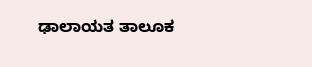ಢಾಲಾಯತ ತಾಲೂಕ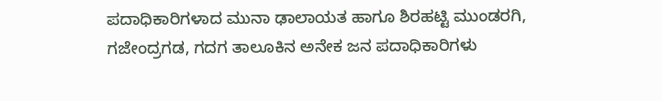ಪದಾಧಿಕಾರಿಗಳಾದ ಮುನಾ ಢಾಲಾಯತ ಹಾಗೂ ಶಿರಹಟ್ಟಿ ಮುಂಡರಗಿ, ಗಜೇಂದ್ರಗಡ, ಗದಗ ತಾಲೂಕಿನ ಅನೇಕ ಜನ ಪದಾಧಿಕಾರಿಗಳು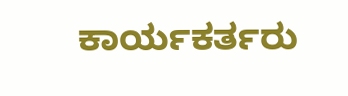ಕಾರ್ಯಕರ್ತರು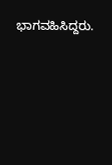ಭಾಗವಹಿಸಿದ್ದರು.